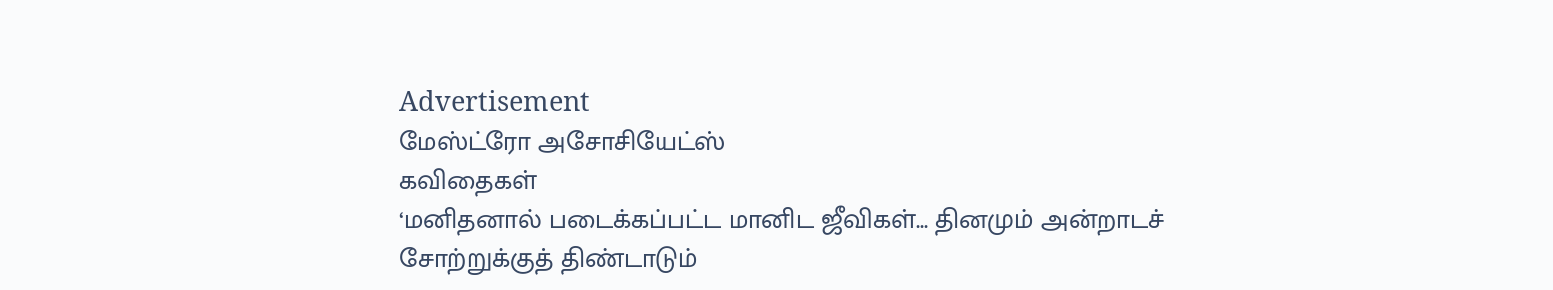Advertisement
மேஸ்ட்ரோ அசோசியேட்ஸ்
கவிதைகள்
‘மனிதனால் படைக்கப்பட்ட மானிட ஜீவிகள்... தினமும் அன்றாடச் சோற்றுக்குத் திண்டாடும்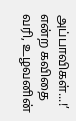அப்பாவிகள்...!’ என்ற கவிதை வரி, உழவனின்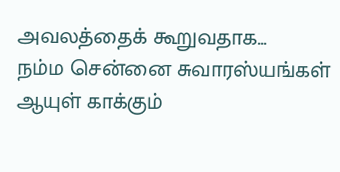அவலத்தைக் கூறுவதாக...
நம்ம சென்னை சுவாரஸ்யங்கள்
ஆயுள் காக்கும்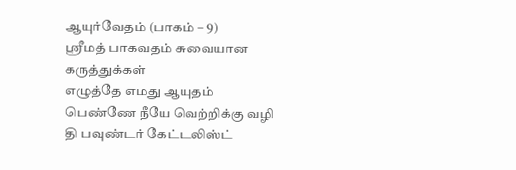ஆயுர்வேதம் (பாகம் – 9)
ஸ்ரீமத் பாகவதம் சுவையான கருத்துக்கள்
எழுத்தே எமது ஆயுதம்
பெண்ணே நீயே வெற்றிக்கு வழி
தி பவுண்டர் கேட்டலிஸ்ட்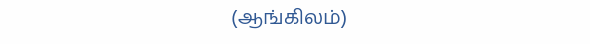(ஆங்கிலம்)